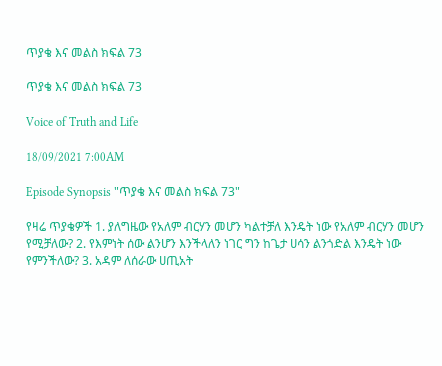ጥያቄ እና መልስ ክፍል 73

ጥያቄ እና መልስ ክፍል 73

Voice of Truth and Life

18/09/2021 7:00AM

Episode Synopsis "ጥያቄ እና መልስ ክፍል 73"

የዛሬ ጥያቄዎች 1. ያለግዜው የአለም ብርሃን መሆን ካልተቻለ እንዴት ነው የአለም ብርሃን መሆን የሚቻለው? 2. የእምነት ሰው ልንሆን እንችላለን ነገር ግን ከጌታ ሀሳን ልንጎድል እንዴት ነው የምንችለው? 3. አዳም ለሰራው ሀጢአት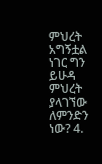ምህረት አግኝቷል ነገር ግን ይሁዳ ምህረት ያላገኘው ለምንድን ነው? 4.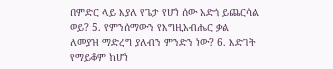በምድር ላይ እያለ የጌታ የሆነ ሰው አድጎ ይጨርሳል ወይ? 5. የምንሰማውን የእግዚአብሔር ቃል ለመያዝ ማድረግ ያለብን ምንድን ነው? 6. እድገት የማይቆም ከሆነ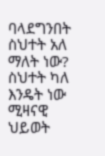ባላደግንበት ስህተት አለ ማለት ነው? ስህተት ካለ እንዴት ነው ሚዛናዊ ህይወት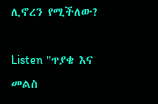ሊኖረን የሚችለው?

Listen "ጥያቄ እና መልስ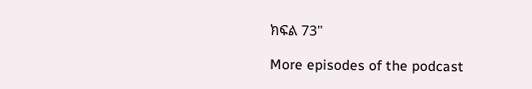ክፍል 73"

More episodes of the podcast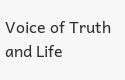Voice of Truth and Life